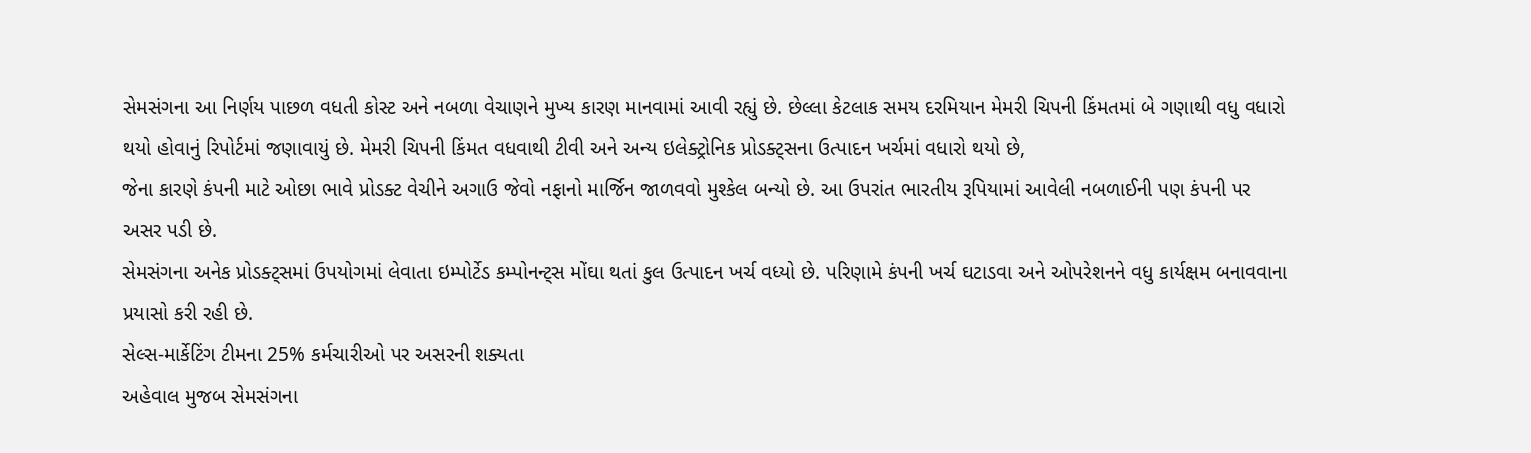સેમસંગના આ નિર્ણય પાછળ વધતી કોસ્ટ અને નબળા વેચાણને મુખ્ય કારણ માનવામાં આવી રહ્યું છે. છેલ્લા કેટલાક સમય દરમિયાન મેમરી ચિપની કિંમતમાં બે ગણાથી વધુ વધારો થયો હોવાનું રિપોર્ટમાં જણાવાયું છે. મેમરી ચિપની કિંમત વધવાથી ટીવી અને અન્ય ઇલેક્ટ્રોનિક પ્રોડક્ટ્સના ઉત્પાદન ખર્ચમાં વધારો થયો છે,
જેના કારણે કંપની માટે ઓછા ભાવે પ્રોડક્ટ વેચીને અગાઉ જેવો નફાનો માર્જિન જાળવવો મુશ્કેલ બન્યો છે. આ ઉપરાંત ભારતીય રૂપિયામાં આવેલી નબળાઈની પણ કંપની પર અસર પડી છે.
સેમસંગના અનેક પ્રોડક્ટ્સમાં ઉપયોગમાં લેવાતા ઇમ્પોર્ટેડ કમ્પોનન્ટ્સ મોંઘા થતાં કુલ ઉત્પાદન ખર્ચ વધ્યો છે. પરિણામે કંપની ખર્ચ ઘટાડવા અને ઓપરેશનને વધુ કાર્યક્ષમ બનાવવાના પ્રયાસો કરી રહી છે.
સેલ્સ-માર્કેટિંગ ટીમના 25% કર્મચારીઓ પર અસરની શક્યતા
અહેવાલ મુજબ સેમસંગના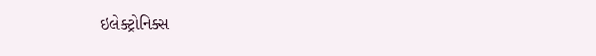ઇલેક્ટ્રોનિક્સ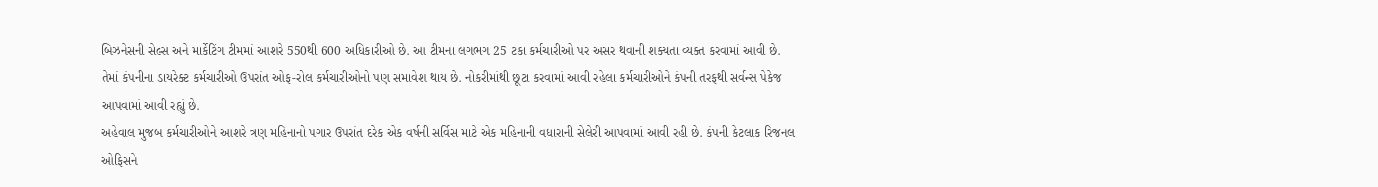બિઝનેસની સેલ્સ અને માર્કેટિંગ ટીમમાં આશરે 550થી 600 અધિકારીઓ છે. આ ટીમના લગભગ 25 ટકા કર્મચારીઓ પર અસર થવાની શક્યતા વ્યક્ત કરવામાં આવી છે.
તેમાં કંપનીના ડાયરેક્ટ કર્મચારીઓ ઉપરાંત ઓફ-રોલ કર્મચારીઓનો પણ સમાવેશ થાય છે. નોકરીમાંથી છૂટા કરવામાં આવી રહેલા કર્મચારીઓને કંપની તરફથી સર્વન્સ પેકેજ આપવામાં આવી રહ્યું છે.
અહેવાલ મુજબ કર્મચારીઓને આશરે ત્રણ મહિનાનો પગાર ઉપરાંત દરેક એક વર્ષની સર્વિસ માટે એક મહિનાની વધારાની સેલેરી આપવામાં આવી રહી છે. કંપની કેટલાક રિજનલ ઓફિસને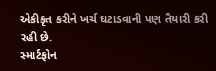એકીકૃત કરીને ખર્ચ ઘટાડવાની પણ તૈયારી કરી રહી છે.
સ્માર્ટફોન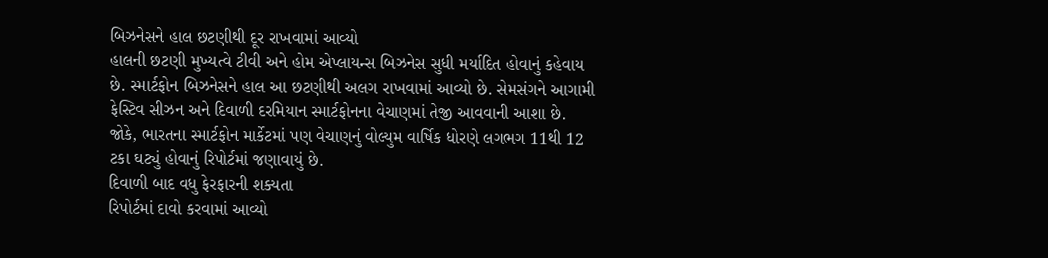બિઝનેસને હાલ છટણીથી દૂર રાખવામાં આવ્યો
હાલની છટણી મુખ્યત્વે ટીવી અને હોમ એપ્લાયન્સ બિઝનેસ સુધી મર્યાદિત હોવાનું કહેવાય છે. સ્માર્ટફોન બિઝનેસને હાલ આ છટણીથી અલગ રાખવામાં આવ્યો છે. સેમસંગને આગામી ફેસ્ટિવ સીઝન અને દિવાળી દરમિયાન સ્માર્ટફોનના વેચાણમાં તેજી આવવાની આશા છે.
જોકે, ભારતના સ્માર્ટફોન માર્કેટમાં પણ વેચાણનું વોલ્યુમ વાર્ષિક ધોરણે લગભગ 11થી 12 ટકા ઘટ્યું હોવાનું રિપોર્ટમાં જણાવાયું છે.
દિવાળી બાદ વધુ ફેરફારની શક્યતા
રિપોર્ટમાં દાવો કરવામાં આવ્યો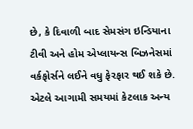છે, કે દિવાળી બાદ સેમસંગ ઇન્ડિયાના ટીવી અને હોમ એપ્લાયન્સ બિઝનેસમાં વર્કફોર્સને લઈને વધુ ફેરફાર થઈ શકે છે. એટલે આગામી સમયમાં કેટલાક અન્ય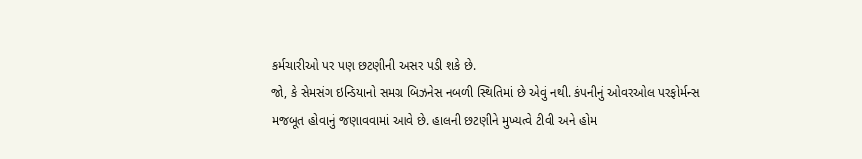કર્મચારીઓ પર પણ છટણીની અસર પડી શકે છે.
જો, કે સેમસંગ ઇન્ડિયાનો સમગ્ર બિઝનેસ નબળી સ્થિતિમાં છે એવું નથી. કંપનીનું ઓવરઓલ પરફોર્મન્સ મજબૂત હોવાનું જણાવવામાં આવે છે. હાલની છટણીને મુખ્યત્વે ટીવી અને હોમ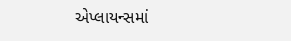એપ્લાયન્સમાં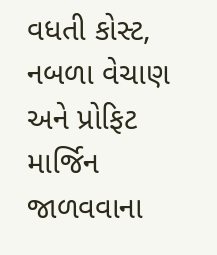વધતી કોસ્ટ, નબળા વેચાણ અને પ્રોફિટ માર્જિન જાળવવાના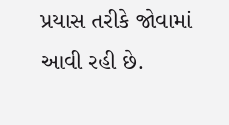પ્રયાસ તરીકે જોવામાં આવી રહી છે.